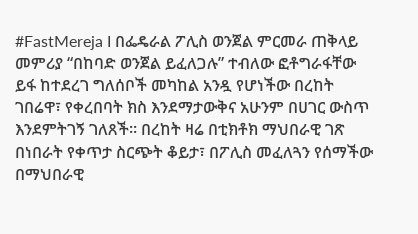#FastMereja I በፌዴራል ፖሊስ ወንጀል ምርመራ ጠቅላይ መምሪያ “በከባድ ወንጀል ይፈለጋሉ” ተብለው ፎቶግራፋቸው ይፋ ከተደረገ ግለሰቦች መካከል አንዷ የሆነችው በረከት ገበሬዋ፣ የቀረበባት ክስ እንደማታውቅና አሁንም በሀገር ውስጥ እንደምትገኝ ገለጸች። በረከት ዛሬ በቲክቶክ ማህበራዊ ገጽ በነበራት የቀጥታ ስርጭት ቆይታ፣ በፖሊስ መፈለጓን የሰማችው በማህበራዊ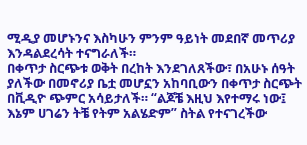ሚዲያ መሆኑንና እስካሁን ምንም ዓይነት መደበኛ መጥሪያ እንዳልደረሳት ተናግራለች።
በቀጥታ ስርጭቱ ወቅት በረከት እንደገለጸችው፣ በአሁኑ ሰዓት ያለችው በመኖሪያ ቤቷ መሆኗን አከባቢውን በቀጥታ ስርጭት በቪዲዮ ጭምር አሳይታለች። “ልጆቼ እዚህ እየተማሩ ነው፤ እኔም ሀገሬን ትቼ የትም አልሄድም” ስትል የተናገረችው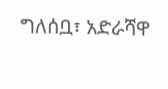ግለሰቧ፣ አድራሻዋ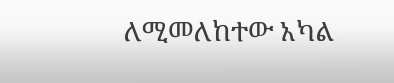ለሚመለከተው አካል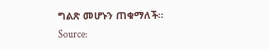ግልጽ መሆኑን ጠቁማለች።
Source: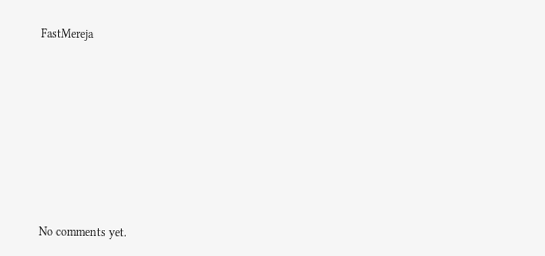FastMereja









No comments yet.